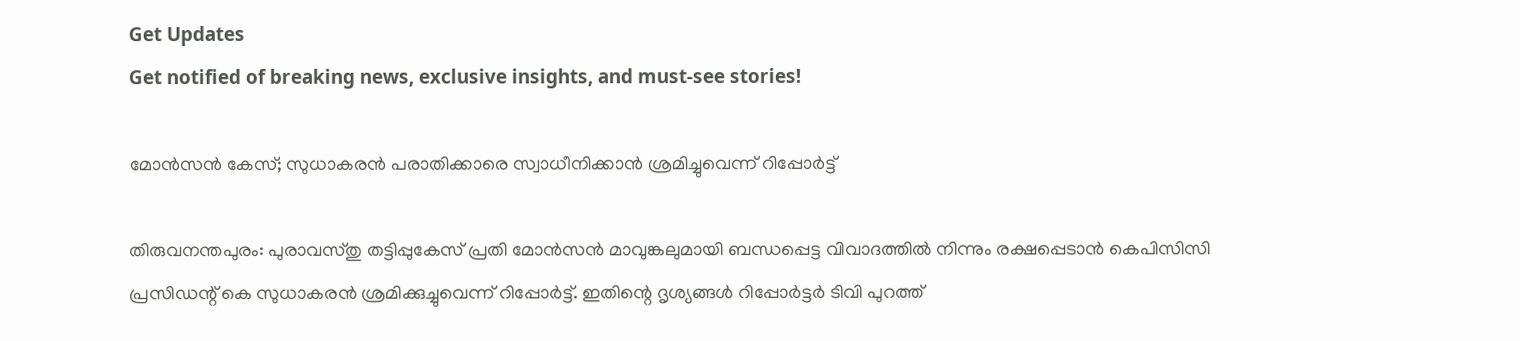Get Updates
Get notified of breaking news, exclusive insights, and must-see stories!

മോന്‍സന്‍ കേസ്; സുധാകരന്‍ പരാതിക്കാരെ സ്വാധീനിക്കാന്‍ ശ്രമിച്ചുവെന്ന് റിപ്പോര്‍ട്ട്

തിരുവനന്തപുരം: പുരാവസ്തു തട്ടിപ്പുകേസ് പ്രതി മോന്‍സന്‍ മാവുങ്കലുമായി ബന്ധപ്പെട്ട വിവാദത്തില്‍ നിന്നും രക്ഷപ്പെടാന്‍ കെപിസിസി പ്രസിഡന്റ് കെ സുധാകരന്‍ ശ്രമിക്കുച്ചുവെന്ന് റിപ്പോര്‍ട്ട്. ഇതിന്റെ ദൃശ്യങ്ങള്‍ റിപ്പോര്‍ട്ടര്‍ ടിവി പുറത്ത്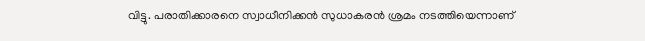വിട്ടു. പരാതിക്കാരനെ സ്വാധീനിക്കന്‍ സുധാകരന്‍ ശ്രമം നടത്തിയെന്നാണ്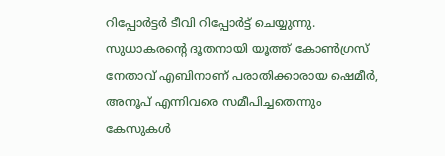റിപ്പോര്‍ട്ടര്‍ ടീവി റിപ്പോര്‍ട്ട് ചെയ്യുന്നു. സുധാകരന്റെ ദൂതനായി യൂത്ത് കോണ്‍ഗ്രസ് നേതാവ് എബിനാണ് പരാതിക്കാരായ ഷെമീര്‍, അനൂപ് എന്നിവരെ സമീപിച്ചതെന്നും കേസുകള്‍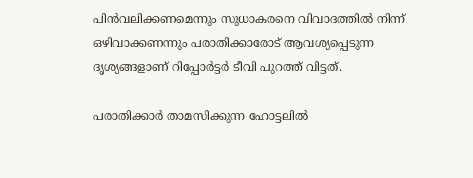പിന്‍വലിക്കണമെന്നും സുധാകരനെ വിവാദത്തില്‍ നിന്ന് ഒഴിവാക്കണന്നും പരാതിക്കാരോട് ആവശ്യപ്പെടുന്ന ദൃശ്യങ്ങളാണ് റിപ്പോര്‍ട്ടര്‍ ടീവി പുറത്ത് വിട്ടത്.

പരാതിക്കാര്‍ താമസിക്കുന്ന ഹോട്ടലില്‍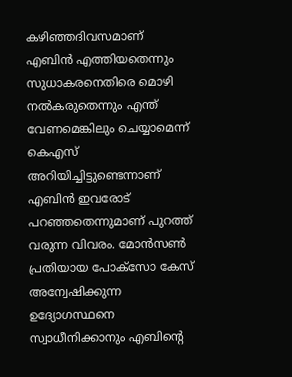കഴിഞ്ഞദിവസമാണ് എബിന്‍ എത്തിയതെന്നും സുധാകരനെതിരെ മൊഴി നല്‍കരുതെന്നും എന്ത് വേണമെങ്കിലും ചെയ്യാമെന്ന് കെഎസ് അറിയിച്ചിട്ടുണ്ടെന്നാണ് എബിന്‍ ഇവരോട് പറഞ്ഞതെന്നുമാണ് പുറത്ത് വരുന്ന വിവരം. മോന്‍സണ്‍ പ്രതിയായ പോക്സോ കേസ് അന്വേഷിക്കുന്ന ഉദ്യോഗസ്ഥനെ സ്വാധീനിക്കാനും എബിന്റെ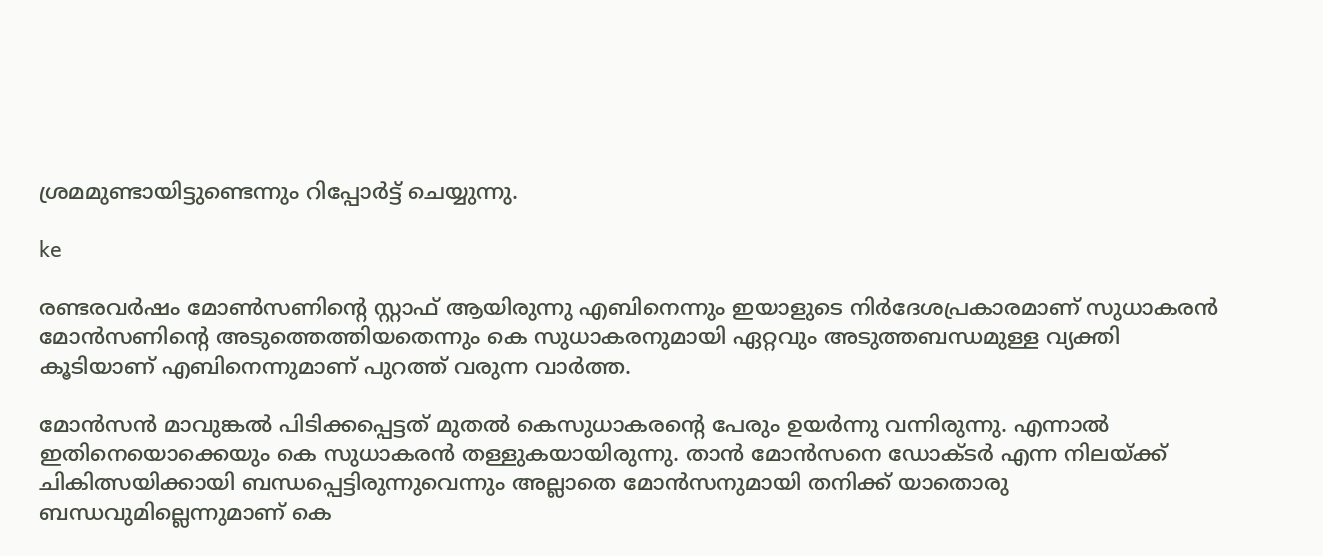ശ്രമമുണ്ടായിട്ടുണ്ടെന്നും റിപ്പോര്‍ട്ട് ചെയ്യുന്നു.

ke

രണ്ടരവര്‍ഷം മോണ്‍സണിന്റെ സ്റ്റാഫ് ആയിരുന്നു എബിനെന്നും ഇയാളുടെ നിര്‍ദേശപ്രകാരമാണ് സുധാകരന്‍ മോന്‍സണിന്റെ അടുത്തെത്തിയതെന്നും കെ സുധാകരനുമായി ഏറ്റവും അടുത്തബന്ധമുള്ള വ്യക്തി കൂടിയാണ് എബിനെന്നുമാണ് പുറത്ത് വരുന്ന വാര്‍ത്ത.

മോന്‍സന്‍ മാവുങ്കല്‍ പിടിക്കപ്പെട്ടത് മുതല്‍ കെസുധാകരന്റെ പേരും ഉയര്‍ന്നു വന്നിരുന്നു. എന്നാല്‍ ഇതിനെയൊക്കെയും കെ സുധാകരന്‍ തള്ളുകയായിരുന്നു. താന്‍ മോന്‍സനെ ഡോക്ടര്‍ എന്ന നിലയ്ക്ക് ചികിത്സയിക്കായി ബന്ധപ്പെട്ടിരുന്നുവെന്നും അല്ലാതെ മോന്‍സനുമായി തനിക്ക് യാതൊരു ബന്ധവുമില്ലെന്നുമാണ് കെ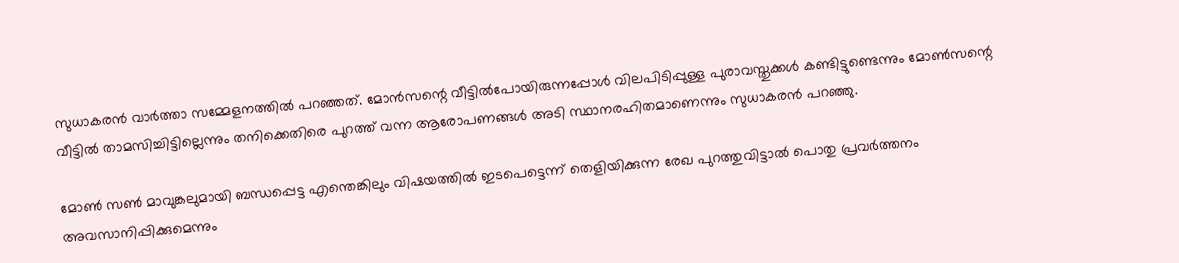സുധാകരന്‍ വാര്‍ത്താ സമ്മേളനത്തില്‍ പറഞ്ഞത്. മോന്‍സന്റെ വീട്ടില്‍പോയിരുന്നപ്പോള്‍ വിലപിടിപ്പുള്ള പുരാവസ്തുക്കള്‍ കണ്ടിട്ടുണ്ടെന്നും മോണ്‍സന്റെ വീട്ടില്‍ താമസിച്ചിട്ടില്ലെന്നും തനിക്കെതിരെ പുറത്ത് വന്ന ആരോപണങ്ങള്‍ അടി സ്ഥാനരഹിതമാണെന്നും സുധാകരന്‍ പറഞ്ഞു.

മോണ്‍ സണ്‍ മാവുങ്കലുമായി ബന്ധപ്പെട്ട എന്തെങ്കിലും വിഷയത്തില്‍ ഇടപെട്ടെന്ന് തെളിയിക്കുന്ന രേഖ പുറത്തുവിട്ടാല്‍ പൊതു പ്രവര്‍ത്തനം അവസാനിപ്പിക്കുമെന്നും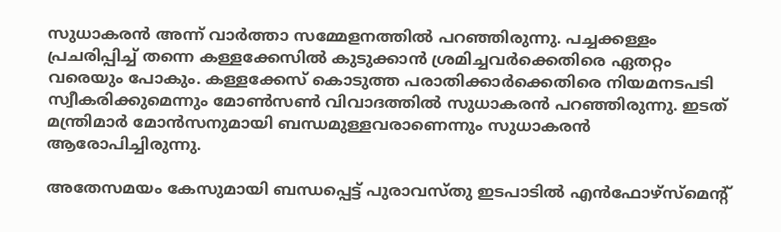സുധാകരന്‍ അന്ന് വാര്‍ത്താ സമ്മേളനത്തില്‍ പറഞ്ഞിരുന്നു. പച്ചക്കള്ളം പ്രചരിപ്പിച്ച് തന്നെ കള്ളക്കേസില്‍ കുടുക്കാന്‍ ശ്രമിച്ചവര്‍ക്കെതിരെ ഏതറ്റം വരെയും പോകും. കള്ളക്കേസ് കൊടുത്ത പരാതിക്കാര്‍ക്കെതിരെ നിയമനടപടി സ്വീകരിക്കുമെന്നും മോണ്‍സണ്‍ വിവാദത്തില്‍ സുധാകരന്‍ പറഞ്ഞിരുന്നു. ഇടത് മന്ത്രിമാര്‍ മോന്‍സനുമായി ബന്ധമുള്ളവരാണെന്നും സുധാകരന്‍ ആരോപിച്ചിരുന്നു.

അതേസമയം കേസുമായി ബന്ധപ്പെട്ട് പുരാവസ്തു ഇടപാടില്‍ എന്‍ഫോഴ്സ്മെന്റ്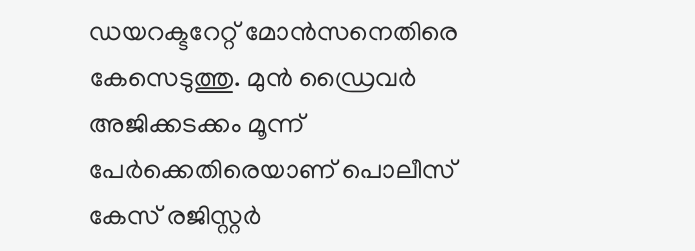ഡയറക്ടറേറ്റ് മോന്‍സനെതിരെ കേസെടുത്തു. മുന്‍ ഡ്രൈവര്‍ അജിക്കടക്കം മൂന്ന് പേര്‍ക്കെതിരെയാണ് പൊലീസ് കേസ് രജിസ്റ്റര്‍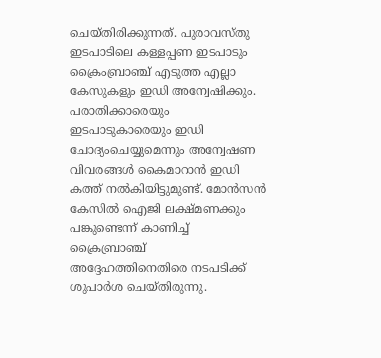ചെയ്തിരിക്കുന്നത്. പുരാവസ്തു ഇടപാടിലെ കള്ളപ്പണ ഇടപാടും ക്രൈംബ്രാഞ്ച് എടുത്ത എല്ലാ കേസുകളും ഇഡി അന്വേഷിക്കും. പരാതിക്കാരെയും ഇടപാടുകാരെയും ഇഡി ചോദ്യംചെയ്യുമെന്നും അന്വേഷണ വിവരങ്ങള്‍ കൈമാറാന്‍ ഇഡി കത്ത് നല്‍കിയിട്ടുമുണ്ട്. മോന്‍സന്‍ കേസില്‍ ഐജി ലക്ഷ്മണക്കും പങ്കുണ്ടെന്ന് കാണിച്ച് ക്രൈബ്രാഞ്ച് അദ്ദേഹത്തിനെതിരെ നടപടിക്ക് ശുപാര്‍ശ ചെയ്തിരുന്നു.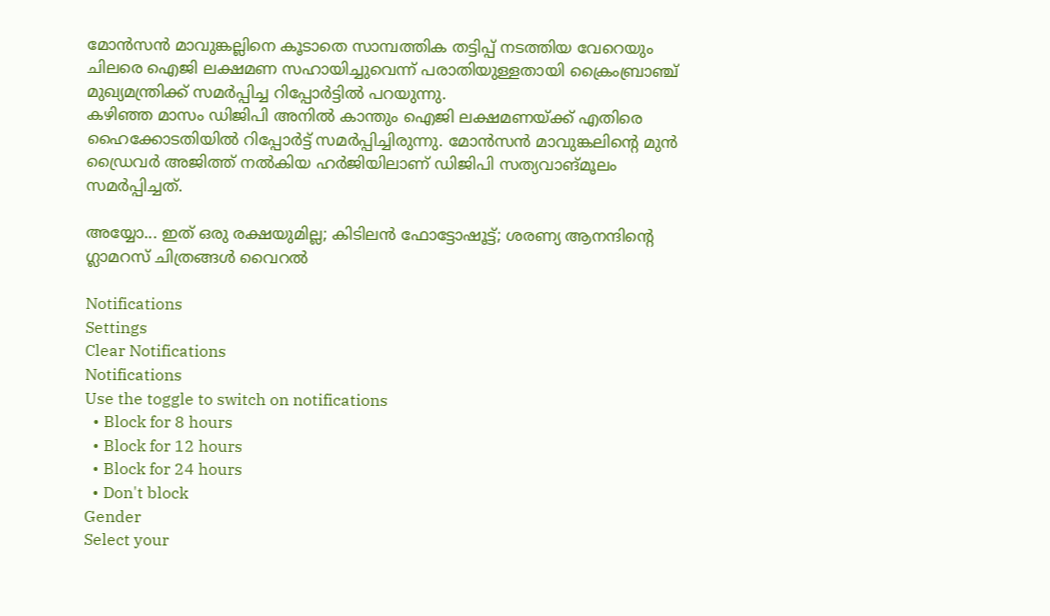മോന്‍സന്‍ മാവുങ്കല്ലിനെ കൂടാതെ സാമ്പത്തിക തട്ടിപ്പ് നടത്തിയ വേറെയും ചിലരെ ഐജി ലക്ഷമണ സഹായിച്ചുവെന്ന് പരാതിയുള്ളതായി ക്രൈംബ്രാഞ്ച് മുഖ്യമന്ത്രിക്ക് സമര്‍പ്പിച്ച റിപ്പോര്‍ട്ടില്‍ പറയുന്നു.
കഴിഞ്ഞ മാസം ഡിജിപി അനില്‍ കാന്തും ഐജി ലക്ഷമണയ്ക്ക് എതിരെ ഹൈക്കോടതിയില്‍ റിപ്പോര്‍ട്ട് സമര്‍പ്പിച്ചിരുന്നു. മോന്‍സന്‍ മാവുങ്കലിന്റെ മുന്‍ ഡ്രൈവര്‍ അജിത്ത് നല്‍കിയ ഹര്‍ജിയിലാണ് ഡിജിപി സത്യവാങ്മൂലം സമര്‍പ്പിച്ചത്.

അയ്യോ... ഇത് ഒരു രക്ഷയുമില്ല; കിടിലന്‍ ഫോട്ടോഷൂട്ട്; ശരണ്യ ആനന്ദിന്റെ ഗ്ലാമറസ് ചിത്രങ്ങള്‍ വൈറല്‍

Notifications
Settings
Clear Notifications
Notifications
Use the toggle to switch on notifications
  • Block for 8 hours
  • Block for 12 hours
  • Block for 24 hours
  • Don't block
Gender
Select your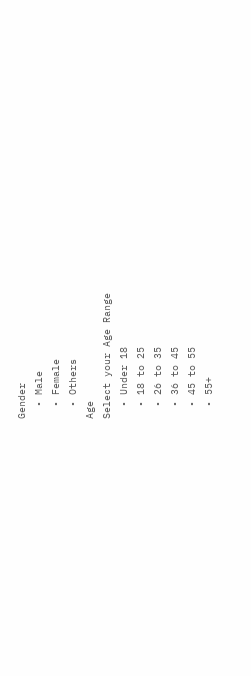Gender
  • Male
  • Female
  • Others
Age
Select your Age Range
  • Under 18
  • 18 to 25
  • 26 to 35
  • 36 to 45
  • 45 to 55
  • 55+